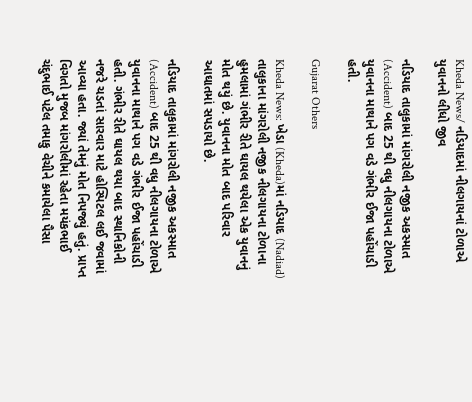Kheda News/ નડિયાદમાં નીલગાયનાં ટોળાએ યુવાનનો લીધો જીવ

નડિયાદ તાલુકામાં માંગરોલી નજીક અકસ્માત (Accident) બાદ 25 થી વધુ નીલગાયના ટોળાએ યુવાનના માથાને પગ વડે ગંભીર ઈજા પહોંચાડી હતી.

Gujarat Others

Kheda News: ખેડા (Kheda)માં નડિયાદ (Nadiad) તાલુકાના માંગરોલી નજીક નીલગાયના ટોળાના હુમલામાં ગંભીર રીતે ઘાયલ થયેલા એક યુવાનનું મોત થયું છે. યુવાનના મોત બાદ પરિવાર આઘાતમાં સપડાયો છે.

નડિયાદ તાલુકામાં માંગરોલી નજીક અકસ્માત (Accident) બાદ 25 થી વધુ નીલગાયના ટોળાએ યુવાનના માથાને પગ વડે ગંભીર ઈજા પહોંચાડી હતી. ગંભીર રીતે ઘાયલ થયા બાદ સ્થાનિકોની નજરે ચડતાં સારવાર માટે હોસ્પિટલ લઈ જવામાં આવ્યા હતા. જ્યાં તેમનું મોત નિપજ્યું હતું. પ્રાપ્ત વિગતો મુજબ માંગરોલીમાં રહેતા મયંકભાઈ ચંદુભાઈ પટેલ તમાકુ વેચીને કમાયેલા પૈસા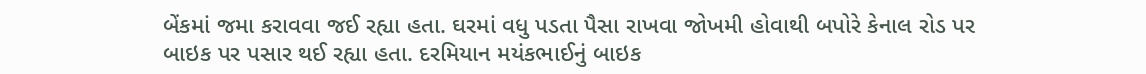બેંકમાં જમા કરાવવા જઈ રહ્યા હતા. ઘરમાં વધુ પડતા પૈસા રાખવા જોખમી હોવાથી બપોરે કેનાલ રોડ પર બાઇક પર પસાર થઈ રહ્યા હતા. દરમિયાન મયંકભાઈનું બાઇક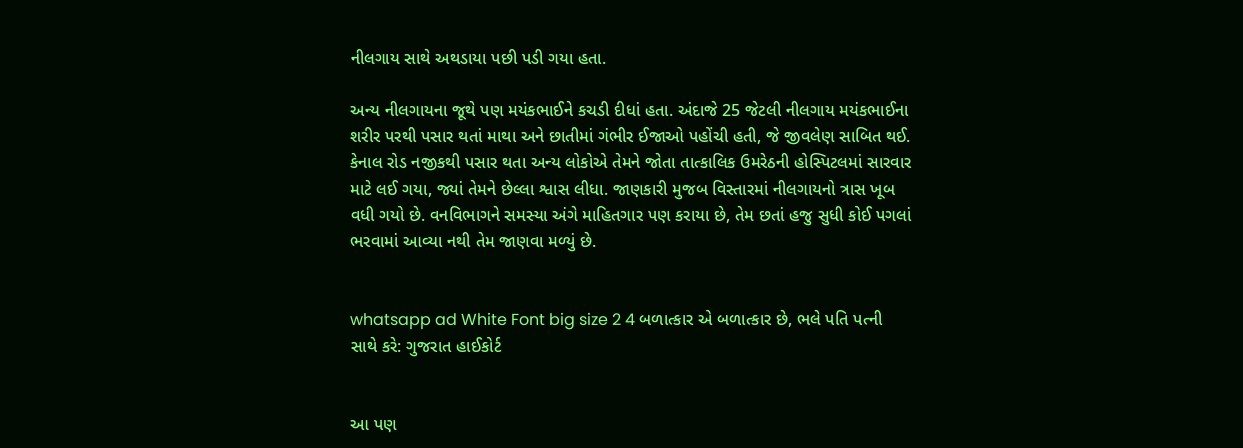નીલગાય સાથે અથડાયા પછી પડી ગયા હતા.

અન્ય નીલગાયના જૂથે પણ મયંકભાઈને કચડી દીધાં હતા. અંદાજે 25 જેટલી નીલગાય મયંકભાઈના શરીર પરથી પસાર થતાં માથા અને છાતીમાં ગંભીર ઈજાઓ પહોંચી હતી, જે જીવલેણ સાબિત થઈ. કેનાલ રોડ નજીકથી પસાર થતા અન્ય લોકોએ તેમને જોતા તાત્કાલિક ઉમરેઠની હોસ્પિટલમાં સારવાર માટે લઈ ગયા, જ્યાં તેમને છેલ્લા શ્વાસ લીધા. જાણકારી મુજબ વિસ્તારમાં નીલગાયનો ત્રાસ ખૂબ વધી ગયો છે. વનવિભાગને સમસ્યા અંગે માહિતગાર પણ કરાયા છે, તેમ છતાં હજુ સુધી કોઈ પગલાં ભરવામાં આવ્યા નથી તેમ જાણવા મળ્યું છે.


whatsapp ad White Font big size 2 4 બળાત્કાર એ બળાત્કાર છે, ભલે પતિ પત્ની સાથે કરે: ગુજરાત હાઈકોર્ટ


આ પણ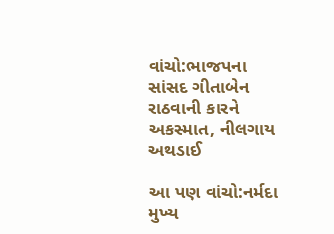વાંચો:ભાજપના સાંસદ ગીતાબેન રાઠવાની કારને અકસ્માત, નીલગાય અથડાઈ

આ પણ વાંચો:નર્મદા મુખ્ય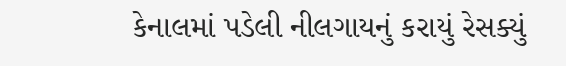કેનાલમાં પડેલી નીલગાયનું કરાયું રેસક્યું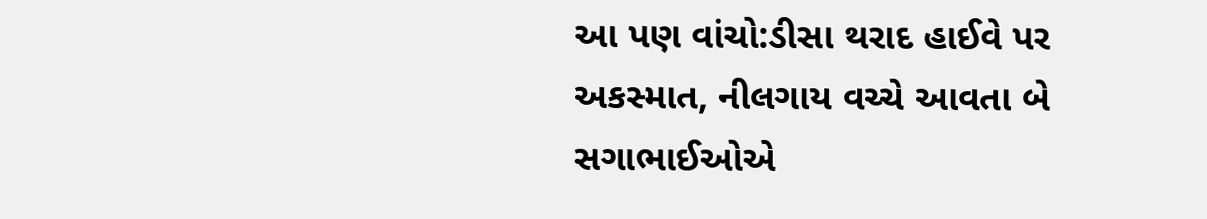આ પણ વાંચો:ડીસા થરાદ હાઈવે પર અકસ્માત, નીલગાય વચ્ચે આવતા બે સગાભાઈઓએ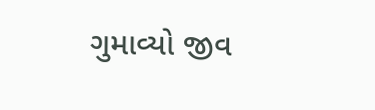ગુમાવ્યો જીવ